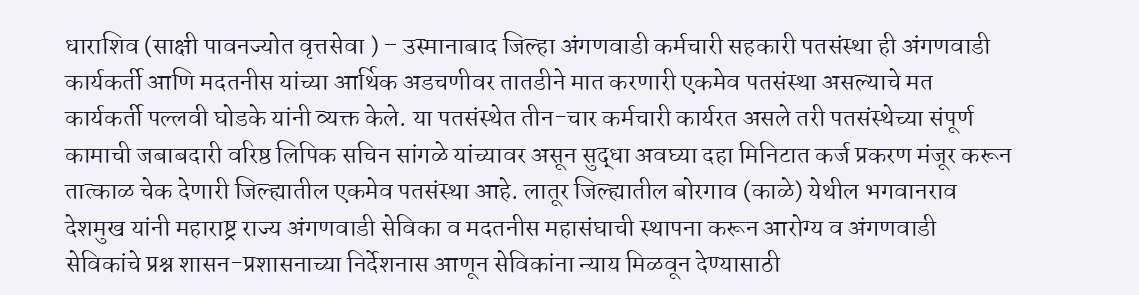धाराशिव (साक्षी पावनज्योत वृत्तसेवा ) – उस्मानाबाद जिल्हा अंगणवाडी कर्मचारी सहकारी पतसंस्था ही अंगणवाडी कार्यकर्ती आणि मदतनीस यांच्या आर्थिक अडचणीवर तातडीने मात करणारी एकमेव पतसंस्था असल्याचे मत कार्यकर्ती पल्लवी घोडके यांनी व्यक्त केले. या पतसंस्थेत तीन-चार कर्मचारी कार्यरत असले तरी पतसंस्थेच्या संपूर्ण कामाची जबाबदारी वरिष्ठ लिपिक सचिन सांगळे यांच्यावर असून सुद्धा अवघ्या दहा मिनिटात कर्ज प्रकरण मंजूर करून तात्काळ चेक देणारी जिल्ह्यातील एकमेव पतसंस्था आहे. लातूर जिल्ह्यातील बोरगाव (काळे) येथील भगवानराव देशमुख यांनी महाराष्ट्र राज्य अंगणवाडी सेविका व मदतनीस महासंघाची स्थापना करून आरोग्य व अंगणवाडी सेविकांचे प्रश्न शासन-प्रशासनाच्या निर्देशनास आणून सेविकांना न्याय मिळवून देण्यासाठी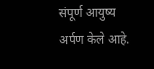संपूर्ण आयुष्य अर्पण केले आहे.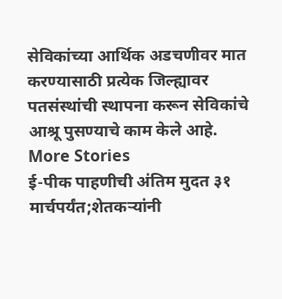सेविकांच्या आर्थिक अडचणीवर मात करण्यासाठी प्रत्येक जिल्ह्यावर पतसंस्थांची स्थापना करून सेविकांचे आश्रू पुसण्याचे काम केले आहे.
More Stories
ई-पीक पाहणीची अंतिम मुदत ३१ मार्चपर्यंत;शेतकऱ्यांनी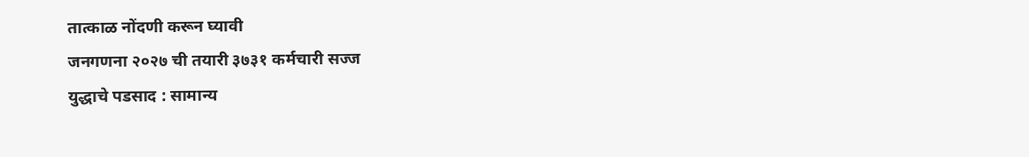तात्काळ नोंदणी करून घ्यावी
जनगणना २०२७ ची तयारी ३७३१ कर्मचारी सज्ज
युद्धाचे पडसाद : सामान्य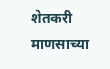शेतकरी माणसाच्या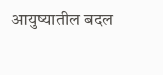आयुष्यातील बदल